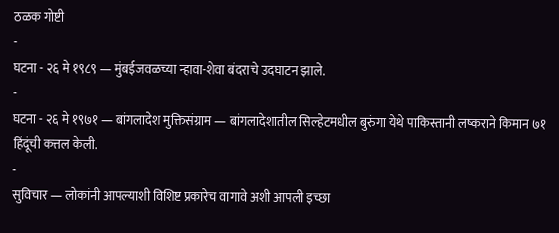ठळक गोष्टी
-
घटना - २६ मे १९८९ — मुंबईजवळच्या न्हावा-शेवा बंदराचे उदघाटन झाले.
-
घटना - २६ मे १९७१ — बांगलादेश मुक्तिसंग्राम — बांगलादेशातील सिल्हेटमधील बुरुंगा येथे पाकिस्तानी लष्कराने किमान ७१ हिंदूंची कत्तल केली.
-
सुविचार — लोकांनी आपल्याशी विशिष्ट प्रकारेच वागावे अशी आपली इच्छा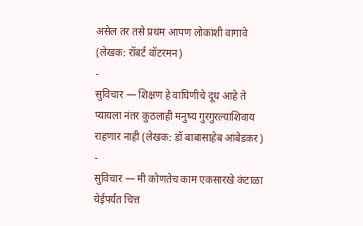असेल तर तसे प्रथम आपण लोकांशी वागावे (लेखक: रॉबर्ट वॉटरमन)
-
सुविचार — शिक्षण हे वाघिणीचे दूध आहे ते प्यायला नंतर कुठलाही मनुष्य गुरगुरल्याशिवाय राहणार नाही (लेखक: डॉ बाबासाहेब आंबेडकर)
-
सुविचार — मी कोणतेच काम एकसारखे कंटाळा येईपर्यंत चित्त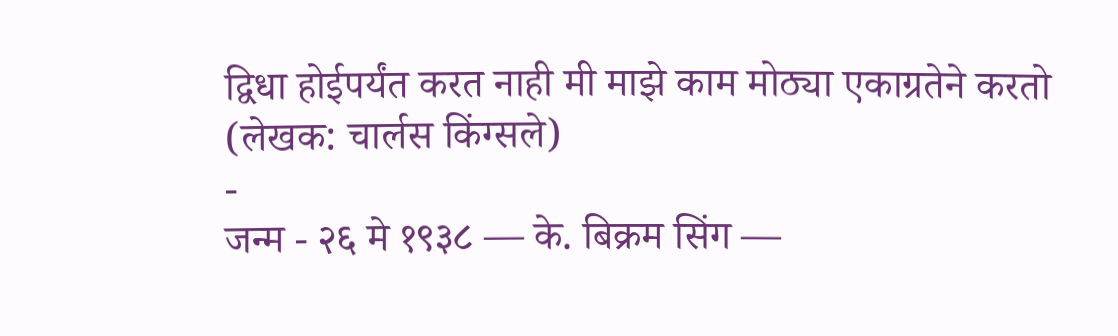द्विधा होईपर्यंत करत नाही मी माझे काम मोठ्या एकाग्रतेने करतो (लेखक: चार्लस किंग्सले)
-
जन्म - २६ मे १९३८ — के. बिक्रम सिंग —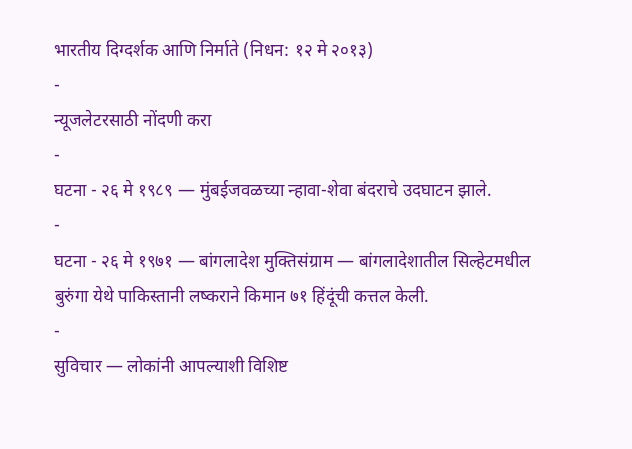भारतीय दिग्दर्शक आणि निर्माते (निधन: १२ मे २०१३)
-
न्यूजलेटरसाठी नोंदणी करा
-
घटना - २६ मे १९८९ — मुंबईजवळच्या न्हावा-शेवा बंदराचे उदघाटन झाले.
-
घटना - २६ मे १९७१ — बांगलादेश मुक्तिसंग्राम — बांगलादेशातील सिल्हेटमधील बुरुंगा येथे पाकिस्तानी लष्कराने किमान ७१ हिंदूंची कत्तल केली.
-
सुविचार — लोकांनी आपल्याशी विशिष्ट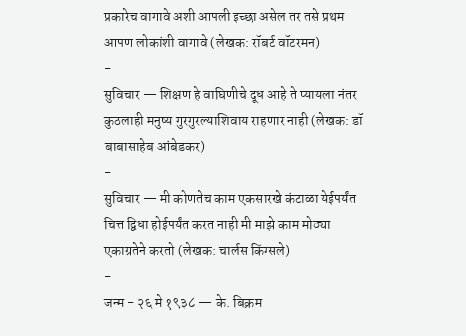प्रकारेच वागावे अशी आपली इच्छा असेल तर तसे प्रथम आपण लोकांशी वागावे (लेखक: रॉबर्ट वॉटरमन)
-
सुविचार — शिक्षण हे वाघिणीचे दूध आहे ते प्यायला नंतर कुठलाही मनुष्य गुरगुरल्याशिवाय राहणार नाही (लेखक: डॉ बाबासाहेब आंबेडकर)
-
सुविचार — मी कोणतेच काम एकसारखे कंटाळा येईपर्यंत चित्त द्विधा होईपर्यंत करत नाही मी माझे काम मोठ्या एकाग्रतेने करतो (लेखक: चार्लस किंग्सले)
-
जन्म - २६ मे १९३८ — के. बिक्रम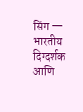सिंग — भारतीय दिग्दर्शक आणि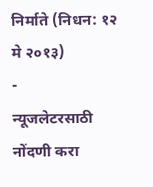निर्माते (निधन: १२ मे २०१३)
-
न्यूजलेटरसाठी नोंदणी करा